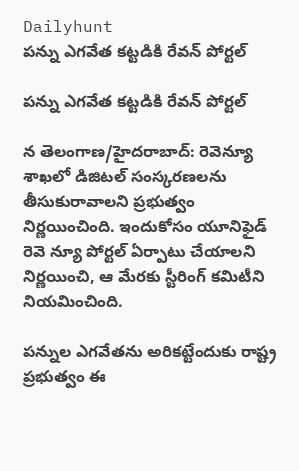Dailyhunt
పన్ను ఎగవేత కట్టడికి రేవన్ పోర్టల్

పన్ను ఎగవేత కట్టడికి రేవన్ పోర్టల్

న తెలంగాణ/హైదరాబాద్: రెవెన్యూ శాఖలో డిజిటల్ సంస్కరణలను తీసుకురావాలని ప్రభుత్వం నిర్ణయించింది. ఇందుకోసం యూనిఫైడ్ రెవె న్యూ పోర్టల్ ఏర్పాటు చేయాలని నిర్ణయించి, ఆ మేరకు స్టీరింగ్ కమిటీని నియమించింది.

పన్నుల ఎగవేతను అరికట్టేందుకు రాష్ట్ర ప్రభుత్వం ఈ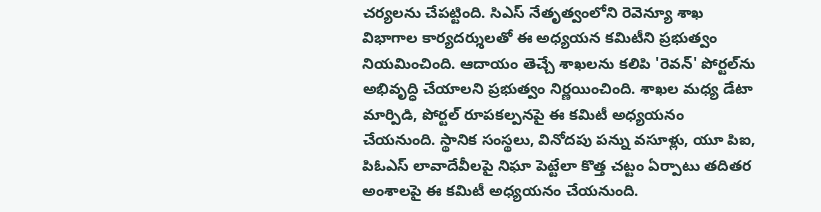చర్యలను చేపట్టింది. సిఎస్ నేతృత్వంలోని రెవెన్యూ శాఖ విభాగాల కార్యదర్శులతో ఈ అధ్యయన కమిటీని ప్రభుత్వం నియమించింది. ఆదాయం తెచ్చే శాఖలను కలిపి 'రెవన్' పోర్టల్‌ను అభివృద్ధి చేయాలని ప్రభుత్వం నిర్ణయించింది. శాఖల మధ్య డేటా మార్పిడి, పోర్టల్ రూపకల్పనపై ఈ కమిటీ అధ్యయనం చేయనుంది. స్థానిక సంస్థలు, వినోదపు పన్ను వసూళ్లు, యూ పిఐ, పిఓఎస్ లావాదేవీలపై నిఘా పెట్టేలా కొత్త చట్టం ఏర్పాటు తదితర అంశాలపై ఈ కమిటీ అధ్యయనం చేయనుంది.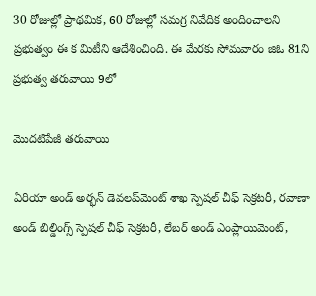30 రోజుల్లో ప్రాథమిక, 60 రోజుల్లో సమగ్ర నివేదిక అందించాలని ప్రభుత్వం ఈ క మిటీని ఆదేశించింది. ఈ మేరకు సోమవారం జిఓ 81ని ప్రభుత్వ తరువాయి 9లో

మొదటిపేజీ తరువాయి

ఏరియా అండ్ అర్భన్ డెవలప్‌మెంట్ శాఖ స్పెషల్ చీఫ్ సెక్రటరీ, రవాణా అండ్ బిల్డింగ్స్ స్పెషల్ చీఫ్ సెక్రటరీ, లేబర్ అండ్ ఎంప్లాయిమెంట్,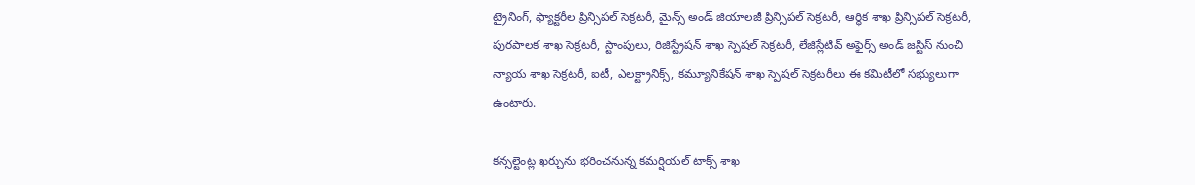ట్రైనింగ్, ఫ్యాక్టరీల ప్రిన్సిపల్ సెక్రటరీ, మైన్స్ అండ్ జియాలజీ ప్రిన్సిపల్ సెక్రటరీ, ఆర్థిక శాఖ ప్రిన్సిపల్ సెక్రటరీ, పురపాలక శాఖ సెక్రటరీ, స్టాంపులు, రిజిస్ట్రేషన్ శాఖ స్పెషల్ సెక్రటరీ, లేజిస్లేటివ్ అఫైర్స్ అండ్ జస్టిస్ నుంచి న్యాయ శాఖ సెక్రటరీ, ఐటీ, ఎలక్ట్రానిక్స్, కమ్యూనికేషన్ శాఖ స్పెషల్ సెక్రటరీలు ఈ కమిటీలో సభ్యులుగా ఉంటారు.

కన్సల్టెంట్ల ఖర్చును భరించనున్న కమర్షియల్ టాక్స్ శాఖ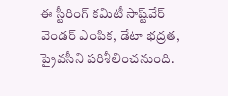ఈ స్టీరింగ్ కమిటీ సాష్ట్‌వేర్ వెండర్ ఎంపిక, డేటా భద్రత, ప్రైవసీని పరిశీలించనుంది.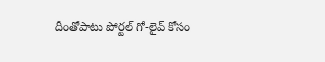దీంతోపాటు పోర్టల్ గో-లైవ్ కోసం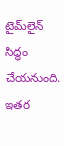టైమ్‌లైన్ సిద్ధం చేయనుంది. ఇతర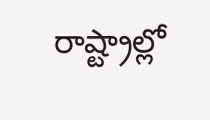రాష్ట్రాల్లో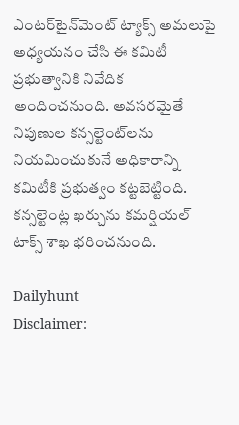ఎంటర్‌టైన్‌మెంట్ ట్యాక్స్ అమలుపై అధ్యయనం చేసి ఈ కమిటీ ప్రభుత్వానికి నివేదిక అందించనుంది. అవసరమైతే నిపుణుల కన్సల్టెంట్‌లను నియమించుకునే అధికారాన్ని కమిటీకి ప్రభుత్వం కట్టబెట్టింది. కన్సల్టెంట్ల ఖర్చును కమర్షియల్ టాక్స్ శాఖ భరించనుంది.

Dailyhunt
Disclaimer: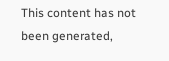This content has not been generated,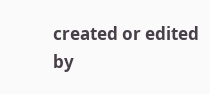created or edited by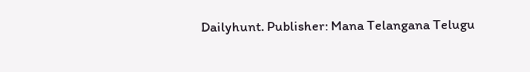Dailyhunt. Publisher: Mana Telangana Telugu